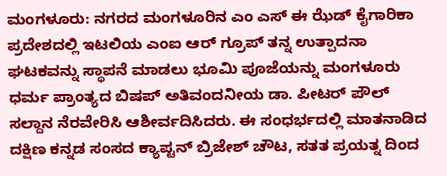ಮಂಗಳೂರು: ನಗರದ ಮಂಗಳೂರಿನ ಎಂ ಎಸ್ ಈ ಝೆಡ್ ಕೈಗಾರಿಕಾ ಪ್ರದೇಶದಲ್ಲಿ ಇಟಲಿಯ ಎಂಐ ಆರ್ ಗ್ರೂಪ್ ತನ್ನ ಉತ್ಪಾದನಾ ಘಟಕವನ್ನು ಸ್ಥಾಪನೆ ಮಾಡಲು ಭೂಮಿ ಪೂಜೆಯನ್ನು ಮಂಗಳೂರು ಧರ್ಮ ಪ್ರಾಂತ್ಯದ ಬಿಷಪ್ ಅತಿವಂದನೀಯ ಡಾ. ಪೀಟರ್ ಪೌಲ್ ಸಲ್ದಾನ ನೆರವೇರಿಸಿ ಆಶೀರ್ವದಿಸಿದರು. ಈ ಸಂಧರ್ಭದಲ್ಲಿ ಮಾತನಾಡಿದ ದಕ್ಷಿಣ ಕನ್ನಡ ಸಂಸದ ಕ್ಯಾಪ್ಟನ್ ಬ್ರಿಜೇಶ್ ಚೌಟ, ಸತತ ಪ್ರಯತ್ನ ದಿಂದ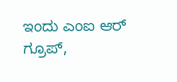ಇಂದು ಎಂಐ ಆರ್ ಗ್ರೂಪ್,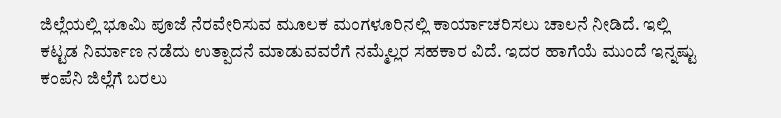ಜಿಲ್ಲೆಯಲ್ಲಿ ಭೂಮಿ ಪೂಜೆ ನೆರವೇರಿಸುವ ಮೂಲಕ ಮಂಗಳೂರಿನಲ್ಲಿ ಕಾರ್ಯಾಚರಿಸಲು ಚಾಲನೆ ನೀಡಿದೆ. ಇಲ್ಲಿ ಕಟ್ಟಡ ನಿರ್ಮಾಣ ನಡೆದು ಉತ್ಪಾದನೆ ಮಾಡುವವರೆಗೆ ನಮ್ಮೆಲ್ಲರ ಸಹಕಾರ ವಿದೆ. ಇದರ ಹಾಗೆಯೆ ಮುಂದೆ ಇನ್ನಷ್ಟು ಕಂಪೆನಿ ಜಿಲ್ಲೆಗೆ ಬರಲು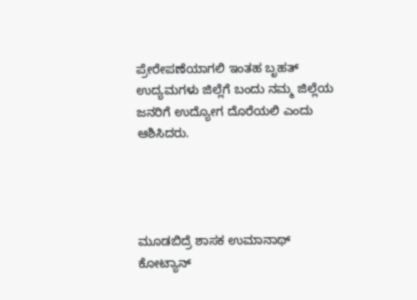ಪ್ರೇರೇಪಣೆಯಾಗಲಿ ಇಂತಹ ಬೃಹತ್ ಉದ್ಯಮಗಳು ಜಿಲ್ಲೆಗೆ ಬಂದು ನಮ್ಮ ಜಿಲ್ಲೆಯ ಜನರಿಗೆ ಉದ್ಯೋಗ ದೊರೆಯಲಿ ಎಂದು ಆಶಿಸಿದರು.




ಮೂಡಬಿದ್ರೆ ಶಾಸಕ ಉಮಾನಾಥ್ ಕೋಟ್ಯಾನ್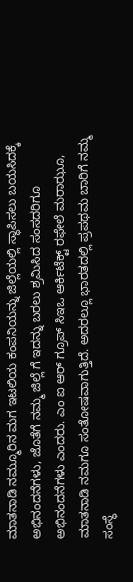ಮಾತನಾಡಿ ನಮ್ಮೂರಿನ ಮಗ ಇಟಲಿಯ ಕಂಪನಿಯನ್ನು ಜಿಲ್ಲೆಯಲ್ಲಿ ಸ್ಥಾಪಿಸಲು ಬಯಸಿದಕ್ಕೆ ಅಭಿನಂದನೆಗಳು, ಜೊತೆಗೆ ನಮ್ಮ ಜಿಲ್ಲೆ ಗೆ ಇದನ್ನು ಬರಲು ಶ್ರಮಿಸಿದ ಸಂಸದರಿಗೂ ಅಭಿನಂದನೆಗಳು ಎಂದರು. ಎಂ ಐ ಆರ್ ಗ್ರೂಪ್ ಸಿಇಒ ಆರ್ಕಿಟೆಕ್ಟ್ ರಫೇಲೆ ಮರಾಝೂ, ಮಾತನಾಡಿ ನಮಗೂ ಸಂತೋಷವಾಗುತ್ತಿದೆ. ಅದರಲ್ಲೂ ಭಾರತದಲ್ಲಿ ಪ್ರಪಥಮ ಬಾರಿಗೆ ನಮ್ಮ ಸಂಸ್ಥೆ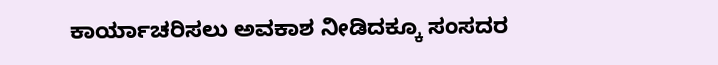ಕಾರ್ಯಾಚರಿಸಲು ಅವಕಾಶ ನೀಡಿದಕ್ಕೂ ಸಂಸದರ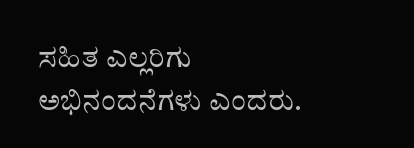ಸಹಿತ ಎಲ್ಲರಿಗು ಅಭಿನಂದನೆಗಳು ಎಂದರು.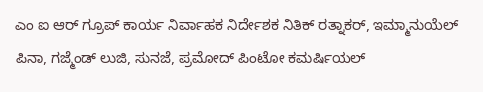ಎಂ ಐ ಆರ್ ಗ್ರೂಪ್ ಕಾರ್ಯ ನಿರ್ವಾಹಕ ನಿರ್ದೇಶಕ ನಿತಿಕ್ ರತ್ನಾಕರ್, ಇಮ್ಮಾನುಯೆಲ್ ಪಿನಾ, ಗಜ್ಮೆಂಡ್ ಲುಜಿ, ಸುನಜೆ, ಪ್ರಮೋದ್ ಪಿಂಟೋ ಕಮರ್ಷಿಯಲ್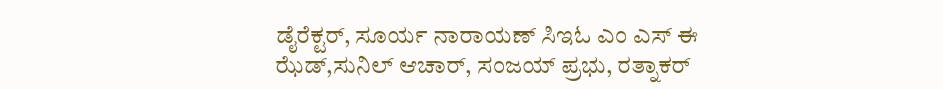ಡೈರೆಕ್ಟರ್, ಸೂರ್ಯ ನಾರಾಯಣ್ ಸಿಇಓ ಎಂ ಎಸ್ ಈ ಝೆಡ್,ಸುನಿಲ್ ಆಚಾರ್, ಸಂಜಯ್ ಪ್ರಭು, ರತ್ನಾಕರ್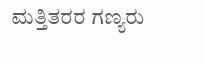ಮತ್ತಿತರರ ಗಣ್ಯರು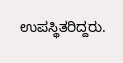ಉಪಸ್ಥಿತರಿದ್ದರು.